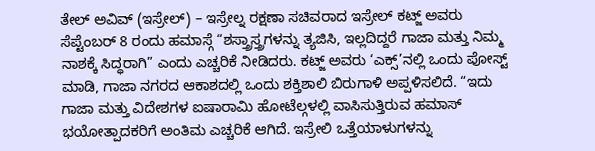ತೇಲ್ ಅವಿವ್ (ಇಸ್ರೇಲ್) – ಇಸ್ರೇಲ್ನ ರಕ್ಷಣಾ ಸಚಿವರಾದ ಇಸ್ರೇಲ್ ಕಟ್ಜ್ ಅವರು ಸೆಪ್ಟೆಂಬರ್ 8 ರಂದು ಹಮಾಸ್ಗೆ “ಶಸ್ತ್ರಾಸ್ತ್ರಗಳನ್ನು ತ್ಯಜಿಸಿ, ಇಲ್ಲದಿದ್ದರೆ ಗಾಜಾ ಮತ್ತು ನಿಮ್ಮ ನಾಶಕ್ಕೆ ಸಿದ್ಧರಾಗಿ” ಎಂದು ಎಚ್ಚರಿಕೆ ನೀಡಿದರು. ಕಟ್ಜ್ ಅವರು ‘ಎಕ್ಸ್’ನಲ್ಲಿ ಒಂದು ಪೋಸ್ಟ್ ಮಾಡಿ, ಗಾಜಾ ನಗರದ ಆಕಾಶದಲ್ಲಿ ಒಂದು ಶಕ್ತಿಶಾಲಿ ಬಿರುಗಾಳಿ ಅಪ್ಪಳಿಸಲಿದೆ. “ಇದು ಗಾಜಾ ಮತ್ತು ವಿದೇಶಗಳ ಐಷಾರಾಮಿ ಹೋಟೆಲ್ಗಳಲ್ಲಿ ವಾಸಿಸುತ್ತಿರುವ ಹಮಾಸ್ ಭಯೋತ್ಪಾದಕರಿಗೆ ಅಂತಿಮ ಎಚ್ಚರಿಕೆ ಆಗಿದೆ. ಇಸ್ರೇಲಿ ಒತ್ತೆಯಾಳುಗಳನ್ನು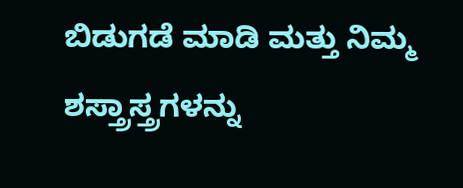ಬಿಡುಗಡೆ ಮಾಡಿ ಮತ್ತು ನಿಮ್ಮ ಶಸ್ತ್ರಾಸ್ತ್ರಗಳನ್ನು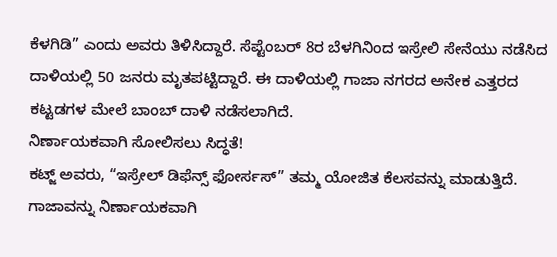ಕೆಳಗಿಡಿ” ಎಂದು ಅವರು ತಿಳಿಸಿದ್ದಾರೆ. ಸೆಪ್ಟೆಂಬರ್ 8ರ ಬೆಳಗಿನಿಂದ ಇಸ್ರೇಲಿ ಸೇನೆಯು ನಡೆಸಿದ ದಾಳಿಯಲ್ಲಿ 50 ಜನರು ಮೃತಪಟ್ಟಿದ್ದಾರೆ. ಈ ದಾಳಿಯಲ್ಲಿ ಗಾಜಾ ನಗರದ ಅನೇಕ ಎತ್ತರದ ಕಟ್ಟಡಗಳ ಮೇಲೆ ಬಾಂಬ್ ದಾಳಿ ನಡೆಸಲಾಗಿದೆ.
ನಿರ್ಣಾಯಕವಾಗಿ ಸೋಲಿಸಲು ಸಿದ್ಧತೆ!
ಕಟ್ಜ್ ಅವರು, “ಇಸ್ರೇಲ್ ಡಿಫೆನ್ಸ್ ಫೋರ್ಸಸ್” ತಮ್ಮ ಯೋಜಿತ ಕೆಲಸವನ್ನು ಮಾಡುತ್ತಿದೆ. ಗಾಜಾವನ್ನು ನಿರ್ಣಾಯಕವಾಗಿ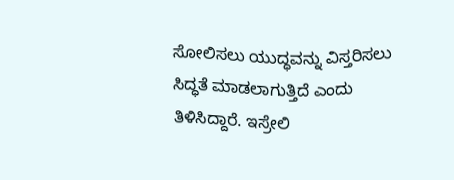ಸೋಲಿಸಲು ಯುದ್ಧವನ್ನು ವಿಸ್ತರಿಸಲು ಸಿದ್ಧತೆ ಮಾಡಲಾಗುತ್ತಿದೆ ಎಂದು ತಿಳಿಸಿದ್ದಾರೆ. ಇಸ್ರೇಲಿ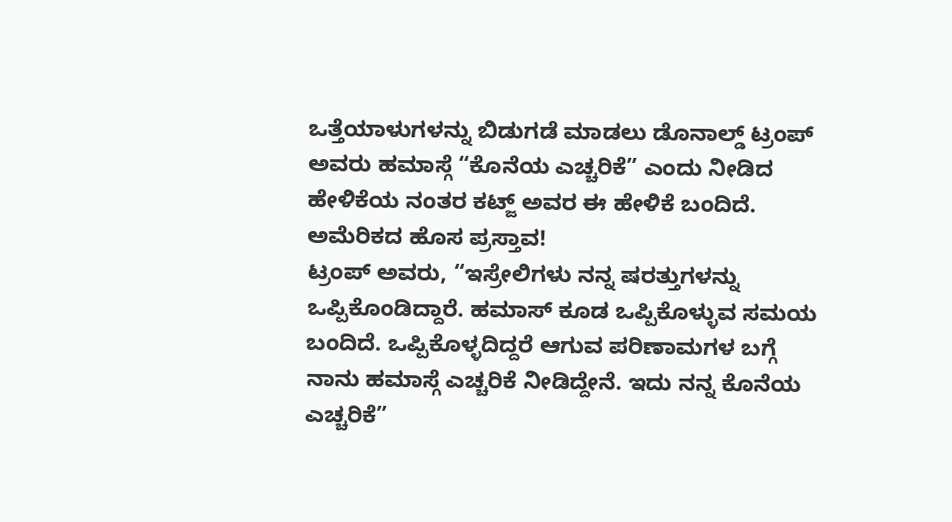ಒತ್ತೆಯಾಳುಗಳನ್ನು ಬಿಡುಗಡೆ ಮಾಡಲು ಡೊನಾಲ್ಡ್ ಟ್ರಂಪ್ ಅವರು ಹಮಾಸ್ಗೆ “ಕೊನೆಯ ಎಚ್ಚರಿಕೆ” ಎಂದು ನೀಡಿದ ಹೇಳಿಕೆಯ ನಂತರ ಕಟ್ಜ್ ಅವರ ಈ ಹೇಳಿಕೆ ಬಂದಿದೆ.
ಅಮೆರಿಕದ ಹೊಸ ಪ್ರಸ್ತಾವ!
ಟ್ರಂಪ್ ಅವರು, “ಇಸ್ರೇಲಿಗಳು ನನ್ನ ಷರತ್ತುಗಳನ್ನು ಒಪ್ಪಿಕೊಂಡಿದ್ದಾರೆ. ಹಮಾಸ್ ಕೂಡ ಒಪ್ಪಿಕೊಳ್ಳುವ ಸಮಯ ಬಂದಿದೆ. ಒಪ್ಪಿಕೊಳ್ಳದಿದ್ದರೆ ಆಗುವ ಪರಿಣಾಮಗಳ ಬಗ್ಗೆ ನಾನು ಹಮಾಸ್ಗೆ ಎಚ್ಚರಿಕೆ ನೀಡಿದ್ದೇನೆ. ಇದು ನನ್ನ ಕೊನೆಯ ಎಚ್ಚರಿಕೆ”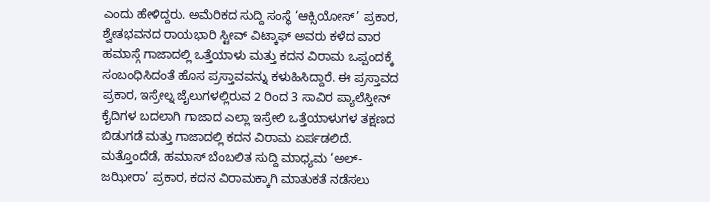ಎಂದು ಹೇಳಿದ್ದರು. ಅಮೆರಿಕದ ಸುದ್ದಿ ಸಂಸ್ಥೆ ‘ಆಕ್ಸಿಯೋಸ್’ ಪ್ರಕಾರ, ಶ್ವೇತಭವನದ ರಾಯಭಾರಿ ಸ್ಟೀವ್ ವಿಟ್ಕಾಫ್ ಅವರು ಕಳೆದ ವಾರ ಹಮಾಸ್ಗೆ ಗಾಜಾದಲ್ಲಿ ಒತ್ತೆಯಾಳು ಮತ್ತು ಕದನ ವಿರಾಮ ಒಪ್ಪಂದಕ್ಕೆ ಸಂಬಂಧಿಸಿದಂತೆ ಹೊಸ ಪ್ರಸ್ತಾವವನ್ನು ಕಳುಹಿಸಿದ್ದಾರೆ. ಈ ಪ್ರಸ್ತಾವದ ಪ್ರಕಾರ, ಇಸ್ರೇಲ್ನ ಜೈಲುಗಳಲ್ಲಿರುವ 2 ರಿಂದ 3 ಸಾವಿರ ಪ್ಯಾಲೆಸ್ತೀನ್ ಕೈದಿಗಳ ಬದಲಾಗಿ ಗಾಜಾದ ಎಲ್ಲಾ ಇಸ್ರೇಲಿ ಒತ್ತೆಯಾಳುಗಳ ತಕ್ಷಣದ ಬಿಡುಗಡೆ ಮತ್ತು ಗಾಜಾದಲ್ಲಿ ಕದನ ವಿರಾಮ ಏರ್ಪಡಲಿದೆ.
ಮತ್ತೊಂದೆಡೆ, ಹಮಾಸ್ ಬೆಂಬಲಿತ ಸುದ್ದಿ ಮಾಧ್ಯಮ ‘ಅಲ್-ಜಝೀರಾ’ ಪ್ರಕಾರ, ಕದನ ವಿರಾಮಕ್ಕಾಗಿ ಮಾತುಕತೆ ನಡೆಸಲು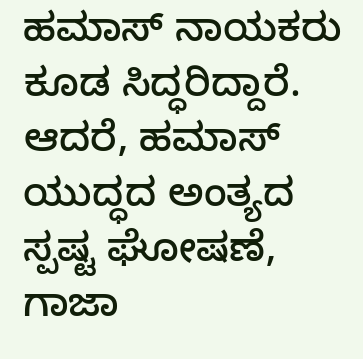ಹಮಾಸ್ ನಾಯಕರು ಕೂಡ ಸಿದ್ಧರಿದ್ದಾರೆ. ಆದರೆ, ಹಮಾಸ್ ಯುದ್ಧದ ಅಂತ್ಯದ ಸ್ಪಷ್ಟ ಘೋಷಣೆ, ಗಾಜಾ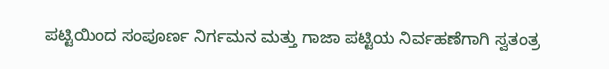ಪಟ್ಟಿಯಿಂದ ಸಂಪೂರ್ಣ ನಿರ್ಗಮನ ಮತ್ತು ಗಾಜಾ ಪಟ್ಟಿಯ ನಿರ್ವಹಣೆಗಾಗಿ ಸ್ವತಂತ್ರ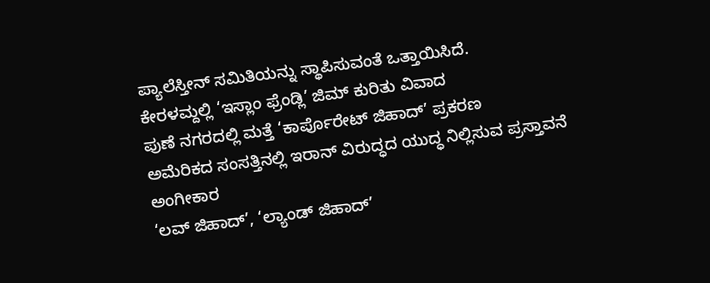ಪ್ಯಾಲೆಸ್ತೀನ್ ಸಮಿತಿಯನ್ನು ಸ್ಥಾಪಿಸುವಂತೆ ಒತ್ತಾಯಿಸಿದೆ.
ಕೇರಳಮ್ದಲ್ಲಿ ‘ಇಸ್ಲಾಂ ಫ್ರೆಂಡ್ಲಿ’ ಜಿಮ್ ಕುರಿತು ವಿವಾದ
ಪುಣೆ ನಗರದಲ್ಲಿ ಮತ್ತೆ ‘ಕಾರ್ಪೊರೇಟ್ ಜಿಹಾದ್’ ಪ್ರಕರಣ
ಅಮೆರಿಕದ ಸಂಸತ್ತಿನಲ್ಲಿ ಇರಾನ್ ವಿರುದ್ಧದ ಯುದ್ಧ ನಿಲ್ಲಿಸುವ ಪ್ರಸ್ತಾವನೆ ಅಂಗೀಕಾರ
‘ಲವ್ ಜಿಹಾದ್’, ‘ಲ್ಯಾಂಡ್ ಜಿಹಾದ್’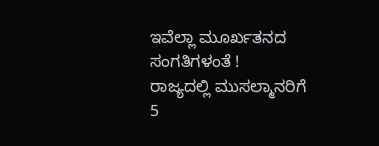ಇವೆಲ್ಲಾ ಮೂರ್ಖತನದ ಸಂಗತಿಗಳಂತೆ !
ರಾಜ್ಯದಲ್ಲಿ ಮುಸಲ್ಮಾನರಿಗೆ 5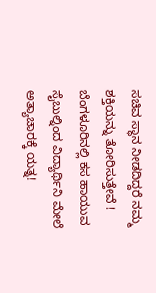ಸಚಿವ ಸ್ಥಾನ ನೀಡದಿದ್ದರೆ ನಮ್ಮ ಶಕ್ತಿಯನ್ನು ತೋರಿಸುತ್ತೇವೆ !
ಬೆಂಗಳೂರಿನಲ್ಲಿ ಕಸ ಹಾಯುವ ಸೈಬುಲ್ನಿಂದ ವಿದ್ಯಾರ್ಥಿನಿ ಮೇಲೆ ಅತ್ಯಾಚಾರಕ್ಕೆ ಯತ್ನ!